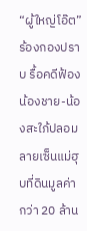“ผู้ใหญ่โอ๊ต”ร้องกองปราบ รื้อคดีฟ้องน้องชาย-น้องสะใภ้ปลอมลายเซ็นแม่ฮุบที่ดินมูลค่ากว่า 20 ล้าน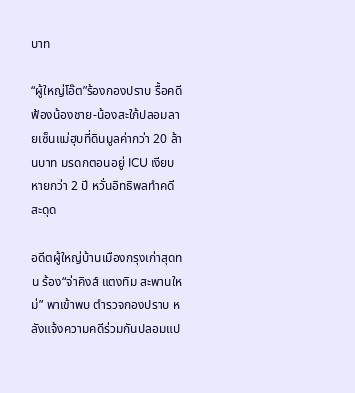บาท

“ผู้ใหญ่โอ๊ต”ร้องกองปราบ รื้อคดีฟ้องน้องชาย-น้องสะใภ้ปลอมลายเซ็นแม่ฮุบที่ดินมูลค่ากว่า 20 ล้านบาท มรดกตอนอยู่ ICU เงียบหายกว่า 2 ปี หวั่นอิทธิพลทำคดีสะดุด

อดีตผู้ใหญ่บ้านเมืองกรุงเก่าสุดทน ร้อง“จ่าคิงส์ แตงทิม สะพานใหม่” พาเข้าพบ ตำรวจกองปราบ หลังแจ้งความคดีร่วมกันปลอมแป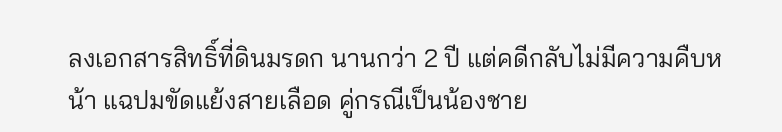ลงเอกสารสิทธิ์ที่ดินมรดก นานกว่า 2 ปี แต่คดีกลับไม่มีความคืบหน้า แฉปมขัดแย้งสายเลือด คู่กรณีเป็นน้องชาย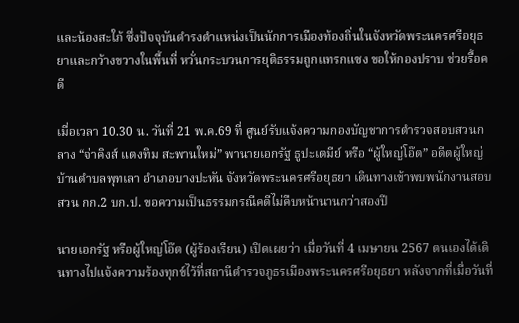และน้องสะใภ้ ซึ่งปัจจุบันดำรงตำแหน่งเป็นนักการเมืองท้องถิ่นในจังหวัดพระนครศรีอยุธยาและกว้างขวางในพื้นที่ หวั่นกระบวนการยุติธรรมถูกแทรกแซง ขอให้กองปราบ ช่วยรื้อคดี

เมื่อเวลา 10.30 น. วันที่ 21 พ.ค.69 ที่ ศูนย์รับแจ้งความกองบัญชาการตำรวจสอบสวนกลาง “จ่าคิงส์ แตงทิม สะพานใหม่” พานายเอกรัฐ ธูปะเตมีย์ หรือ “ผู้ใหญ่โอ๊ต” อดีตผู้ใหญ่บ้านตำบลพุทเลา อำเภอบางปะหัน จังหวัดพระนครศรีอยุธยา เดินทางเข้าพบพนักงานสอบสวน กก.2 บก.ป. ขอความเป็นธรรมกรณีคดีไม่คืบหน้านานกว่าสองปี

นายเอกรัฐ หรือผู้ใหญ่โอ๊ต (ผู้ร้องเรียน) เปิดเผยว่า เมื่อวันที่ 4 เมษายน 2567 ตนเองได้เดินทางไปแจ้งความร้องทุกข์ไว้ที่สถานีตำรวจภูธรเมืองพระนครศรีอยุธยา หลังจากที่เมื่อวันที่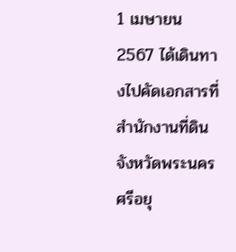1 เมษายน 2567 ได้เดินทางไปคัดเอกสารที่สำนักงานที่ดินจังหวัดพระนครศรีอยุ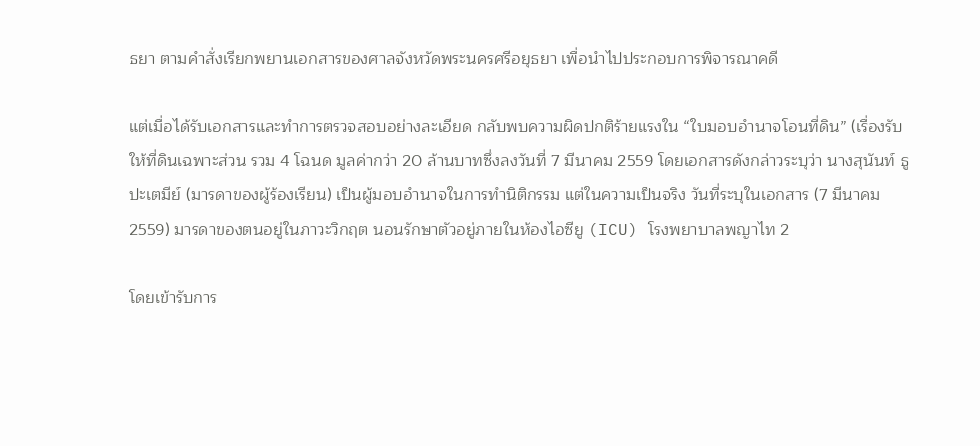ธยา ตามคำสั่งเรียกพยานเอกสารของศาลจังหวัดพระนครศรีอยุธยา เพื่อนำไปประกอบการพิจารณาคดี

แต่เมื่อได้รับเอกสารและทำการตรวจสอบอย่างละเอียด กลับพบความผิดปกติร้ายแรงใน “ใบมอบอำนาจโอนที่ดิน” (เรื่องรับให้ที่ดินเฉพาะส่วน รวม 4 โฉนด มูลค่ากว่า 20 ล้านบาทซึ่งลงวันที่ 7 มีนาคม 2559 โดยเอกสารดังกล่าวระบุว่า นางสุนันท์ ธูปะเตมีย์ (มารดาของผู้ร้องเรียน) เป็นผู้มอบอำนาจในการทำนิติกรรม แต่ในความเป็นจริง วันที่ระบุในเอกสาร (7 มีนาคม 2559) มารดาของตนอยู่ในภาวะวิกฤต นอนรักษาตัวอยู่ภายในห้องไอซียู (ICU) โรงพยาบาลพญาไท 2

โดยเข้ารับการ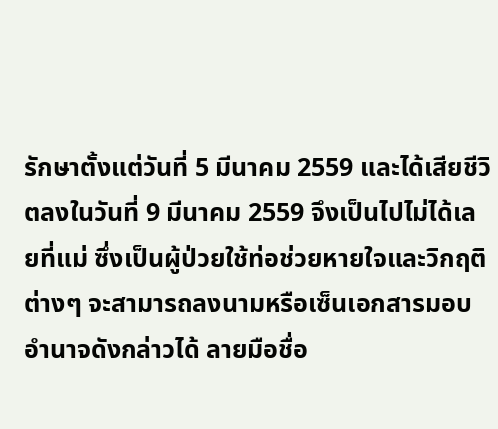รักษาตั้งแต่วันที่ 5 มีนาคม 2559 และได้เสียชีวิตลงในวันที่ 9 มีนาคม 2559 จึงเป็นไปไม่ได้เลยที่แม่ ซึ่งเป็นผู้ป่วยใช้ท่อช่วยหายใจและวิกฤติต่างๆ จะสามารถลงนามหรือเซ็นเอกสารมอบอำนาจดังกล่าวได้ ลายมือชื่อ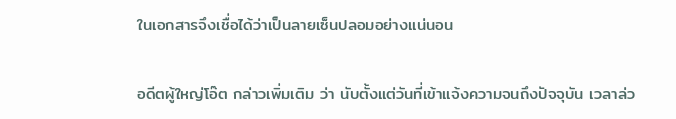ในเอกสารจึงเชื่อได้ว่าเป็นลายเซ็นปลอมอย่างแน่นอน

อดีตผู้ใหญ่โอ๊ต กล่าวเพิ่มเติม ว่า นับตั้งแต่วันที่เข้าแจ้งความจนถึงปัจจุบัน เวลาล่ว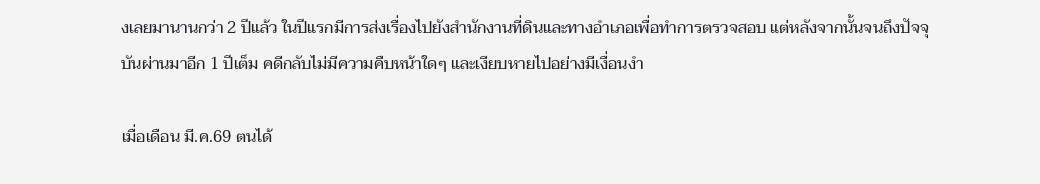งเลยมานานกว่า 2 ปีแล้ว ในปีแรกมีการส่งเรื่องไปยังสำนักงานที่ดินและทางอำเภอเพื่อทำการตรวจสอบ แต่หลังจากนั้นจนถึงปัจจุบันผ่านมาอีก 1 ปีเต็ม คดีกลับไม่มีความคืบหน้าใดๆ และเงียบหายไปอย่างมีเงื่อนงำ

เมื่อเดือน มี.ค.69 ตนได้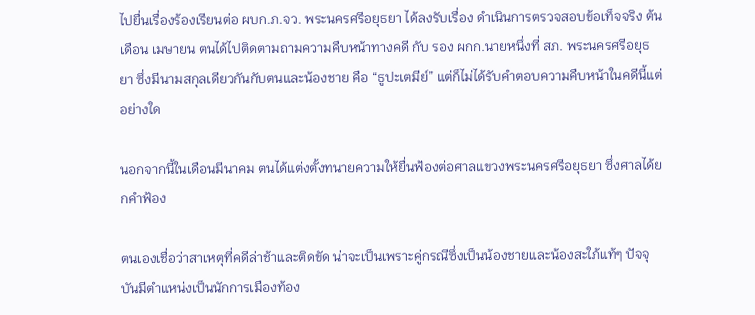ไปยื่นเรื่องร้องเรียนต่อ ผบก.ภ.จว. พระนครศรีอยุธยา ได้ลงรับเรื่อง ดำเนินการตรวจสอบข้อเท็จจริง ต้นเดือน เมษายน ตนได้ไปติดตามถามความคืบหน้าทางคดี กับ รอง ผกก.นายหนึ่งที่ สภ. พระนครศรีอยุธยา ซึ่งมีนามสกุลเดียวกันกับตนและน้องชาย คือ “ธูปะเตมีย์” แต่ก็ไม่ได้รับคำตอบความคืบหน้าในคดีนี้แต่อย่างใด

นอกจากนี้ในเดือนมีนาคม ตนได้แต่งตั้งทนายความให้ยื่นฟ้องต่อศาลแขวงพระนครศรีอยุธยา ซึ่งศาลได้ยกคำฟ้อง

ตนเองเชื่อว่าสาเหตุที่คดีล่าช้าและติดขัด น่าจะเป็นเพราะคู่กรณีซึ่งเป็นน้องชายและน้องสะใภ้แท้ๆ ปัจจุบันมีตำแหน่งเป็นนักการเมืองท้อง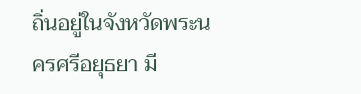ถิ่นอยู่ในจังหวัดพระนครศรีอยุธยา มี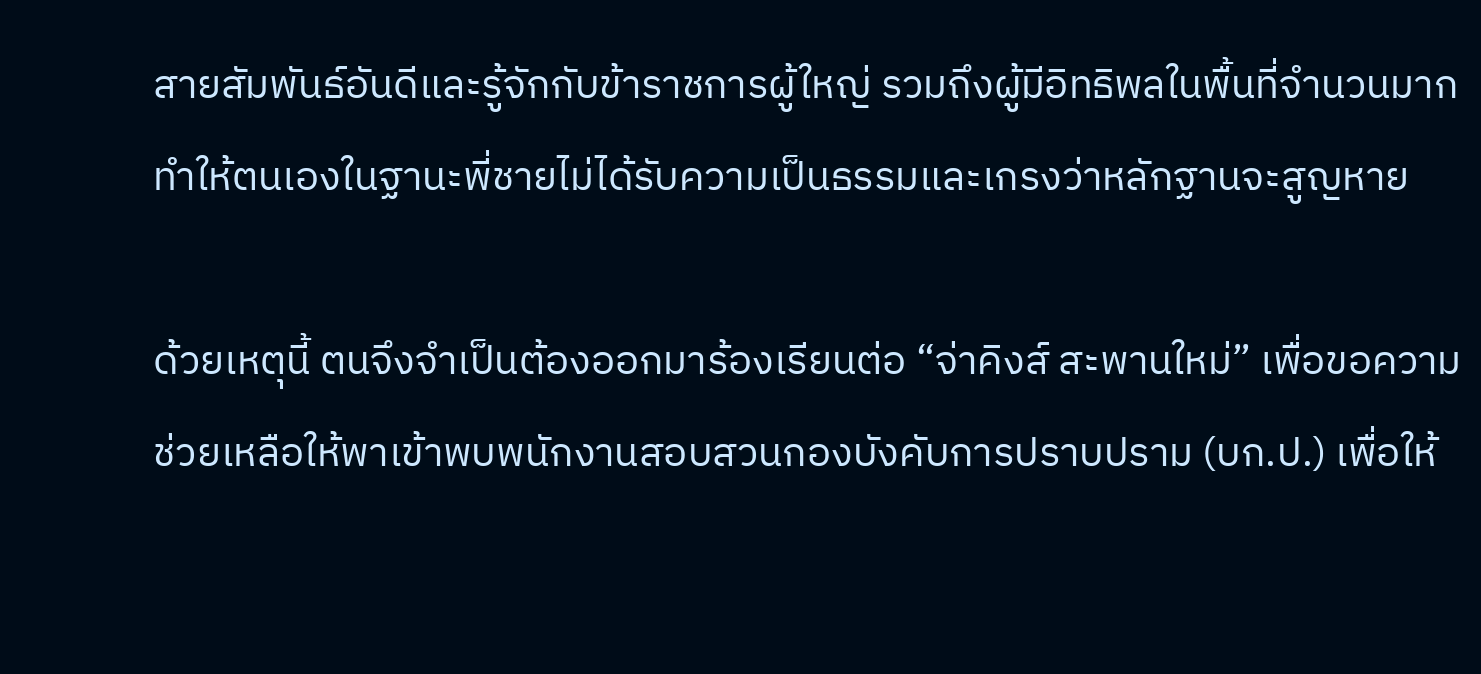สายสัมพันธ์อันดีและรู้จักกับข้าราชการผู้ใหญ่ รวมถึงผู้มีอิทธิพลในพื้นที่จำนวนมาก ทำให้ตนเองในฐานะพี่ชายไม่ได้รับความเป็นธรรมและเกรงว่าหลักฐานจะสูญหาย

ด้วยเหตุนี้ ตนจึงจำเป็นต้องออกมาร้องเรียนต่อ “จ่าคิงส์ สะพานใหม่” เพื่อขอความช่วยเหลือให้พาเข้าพบพนักงานสอบสวนกองบังคับการปราบปราม (บก.ป.) เพื่อให้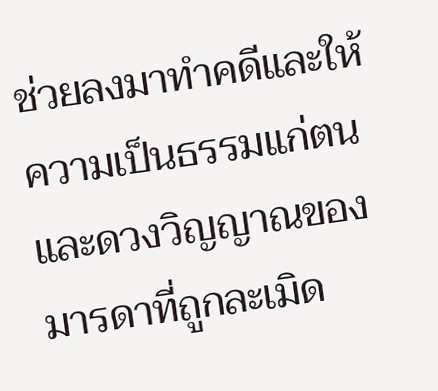ช่วยลงมาทำคดีและให้ความเป็นธรรมแก่ตนและดวงวิญญาณของมารดาที่ถูกละเมิด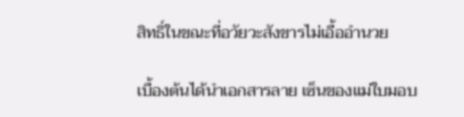สิทธิ์ในขณะที่อวัยวะสังขารไม่เอื้ออำนวย

เบื้องต้นได้นำเอกสารลาย เซ็นของแม่ใบมอบ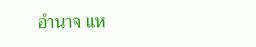อำนาจ แห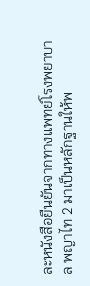ละหนังสือยืนยันจากทางแพทย์โรงพยาบาล พญาไท 2 มาเป็นหลักฐานให้พ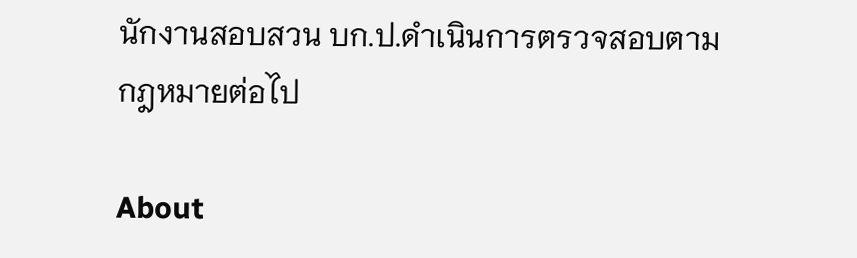นักงานสอบสวน บก.ป.ดำเนินการตรวจสอบตามกฎหมายต่อไป

About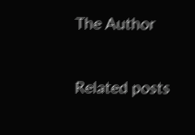The Author

Related posts